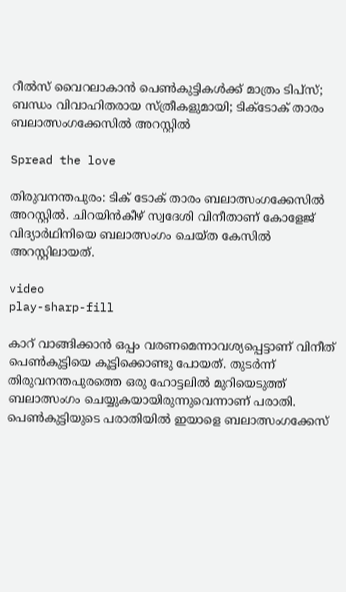റീൽസ് വൈറലാകാൻ പെൺകുട്ടികൾക്ക് മാത്രം ടിപ്സ്; ബന്ധം വിവാഹിതരായ സ്ത്രീകളുമായി; ടിക്ടോക് താരം ബലാത്സംഗക്കേസിൽ അറസ്റ്റിൽ

Spread the love

തിരുവനന്തപുരം: ടിക് ടോക് താരം ബലാത്സംഗക്കേസിൽ അറസ്റ്റിൽ. ചിറയിൻകീഴ് സ്വദേശി വിനീതാണ് കോളേജ് വിദ്യാർഥിനിയെ ബലാത്സംഗം ചെയ്ത കേസില്‍ അറസ്റ്റിലായത്.

video
play-sharp-fill

കാറ് വാങ്ങിക്കാന്‍ ഒപ്പം വരണമെന്നാവശ്യപ്പെട്ടാണ് വിനീത് പെണ്‍കുട്ടിയെ കൂട്ടിക്കൊണ്ടു പോയത്. തുടര്‍ന്ന് തിരുവനന്തപുരത്തെ ഒരു ഹോട്ടലില്‍ മുറിയെടുത്ത് ബലാത്സംഗം ചെയ്യുകയായിരുന്നുവെന്നാണ് പരാതി. പെണ്‍കുട്ടിയുടെ പരാതിയില്‍ ഇയാളെ ബലാത്സംഗക്കേസ്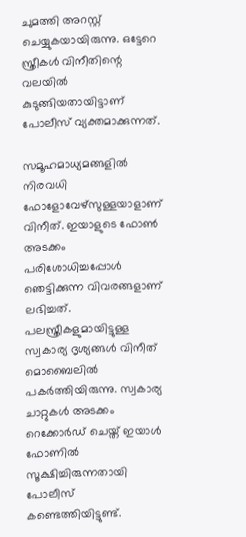ചുമത്തി അറസ്റ്റ് ചെയ്യുകയായിരുന്നു. ഒട്ടേറെ സ്ത്രീകള്‍ വിനീതിന്റെ വലയില്‍ കുടുങ്ങിയതായിട്ടാണ് പോലീസ് വ്യക്തമാക്കുന്നത്.

സമൂഹമാധ്യമങ്ങളിൽ നിരവധി ഫോളോവേഴ്സുള്ളയാളാണ് വിനീത്. ഇയാളുടെ ഫോൺ അടക്കം പരിശോധിച്ചപ്പോൾ ഞെട്ടിക്കുന്ന വിവരങ്ങളാണ് ലഭിച്ചത്. പലസ്ത്രീകളുമായിട്ടുള്ള സ്വകാര്യ ദൃശ്യങ്ങള്‍ വിനീത് മൊബൈലില്‍ പകര്‍ത്തിയിരുന്നു. സ്വകാര്യ ചാറ്റുകള്‍ അടക്കം റെക്കോര്‍ഡ് ചെയ്ത് ഇയാള്‍ ഫോണില്‍ സൂക്ഷിച്ചിരുന്നതായി പോലീസ് കണ്ടെത്തിയിട്ടുണ്ട്.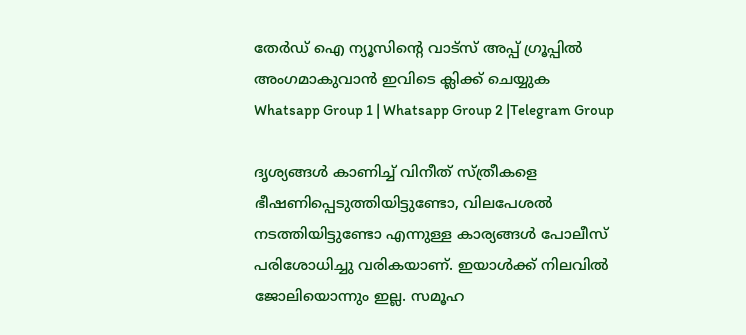തേർഡ് ഐ ന്യൂസിന്റെ വാട്സ് അപ്പ് ഗ്രൂപ്പിൽ അംഗമാകുവാൻ ഇവിടെ ക്ലിക്ക് ചെയ്യുക
Whatsapp Group 1 | Whatsapp Group 2 |Telegram Group

ദൃശ്യങ്ങള്‍ കാണിച്ച്‌ വിനീത് സ്ത്രീകളെ ഭീഷണിപ്പെടുത്തിയിട്ടുണ്ടോ, വിലപേശല്‍ നടത്തിയിട്ടുണ്ടോ എന്നുള്ള കാര്യങ്ങള്‍ പോലീസ് പരിശോധിച്ചു വരികയാണ്. ഇയാള്‍ക്ക് നിലവില്‍ ജോലിയൊന്നും ഇല്ല. സമൂഹ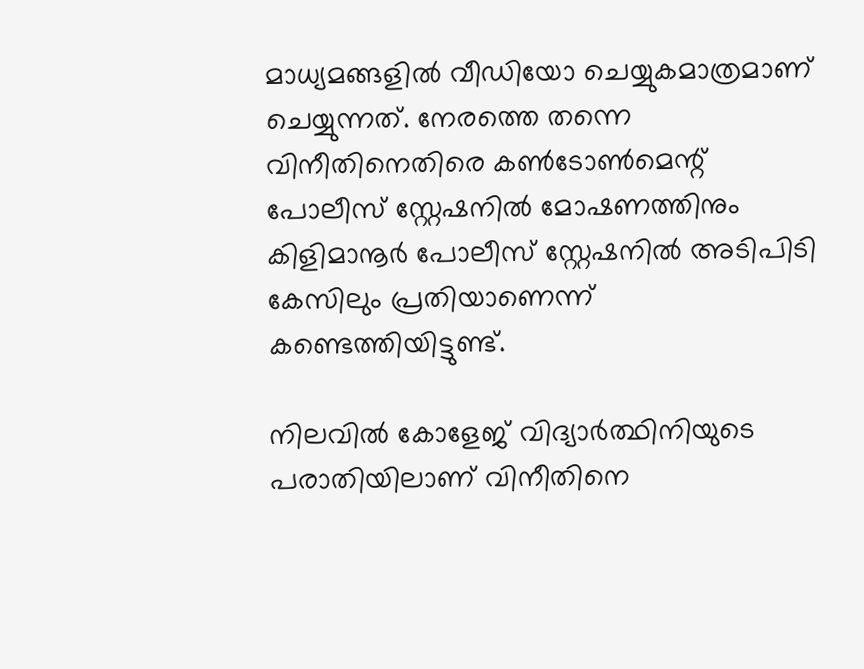മാധ്യമങ്ങളില്‍ വീഡിയോ ചെയ്യുകമാത്രമാണ് ചെയ്യുന്നത്. നേരത്തെ തന്നെ വിനീതിനെതിരെ കണ്‍ടോണ്‍മെന്റ് പോലീസ് സ്റ്റേഷനില്‍ മോഷണത്തിനും കിളിമാനൂര്‍ പോലീസ് സ്റ്റേഷനില്‍ അടിപിടി കേസിലും പ്രതിയാണെന്ന് കണ്ടെത്തിയിട്ടുണ്ട്.

നിലവില്‍ കോളേജ് വിദ്യാര്‍ത്ഥിനിയുടെ പരാതിയിലാണ് വിനീതിനെ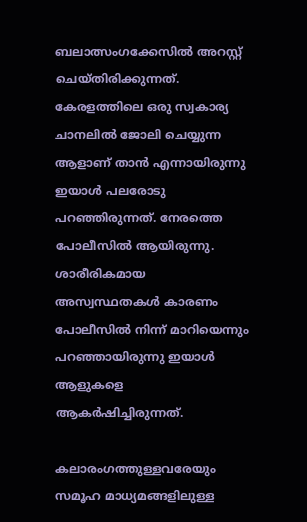ബലാത്സംഗക്കേസില്‍ അറസ്റ്റ് ചെയ്തിരിക്കുന്നത്. കേരളത്തിലെ ഒരു സ്വകാര്യ ചാനലില്‍ ജോലി ചെയ്യുന്ന ആളാണ് താന്‍ എന്നായിരുന്നു ഇയാള്‍ പലരോടു പറഞ്ഞിരുന്നത്. നേരത്തെ പോലീസില്‍ ആയിരുന്നു. ശാരീരികമായ അസ്വസ്ഥതകള്‍ കാരണം പോലീസില്‍ നിന്ന് മാറിയെന്നും പറഞ്ഞായിരുന്നു ഇയാള്‍ ആളുകളെ ആകര്‍ഷിച്ചിരുന്നത്.

കലാരംഗത്തുള്ളവരേയും സമൂഹ മാധ്യമങ്ങളിലുള്ള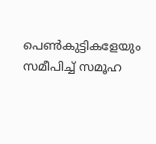പെണ്‍കുട്ടികളേയും സമീപിച്ച്‌ സമൂഹ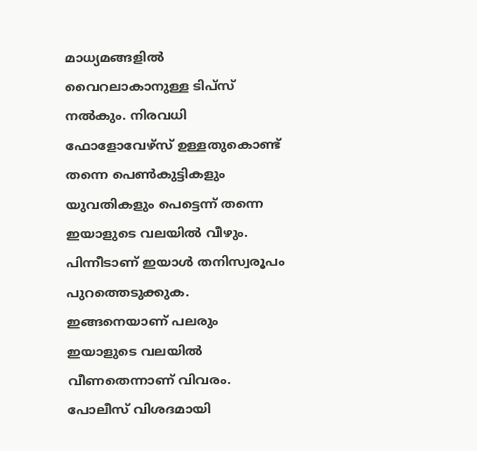മാധ്യമങ്ങളില്‍ വൈറലാകാനുള്ള ടിപ്സ് നല്‍കും. നിരവധി ഫോളോവേഴ്സ് ഉള്ളതുകൊണ്ട് തന്നെ പെണ്‍കുട്ടികളും യുവതികളും പെട്ടെന്ന് തന്നെ ഇയാളുടെ വലയില്‍ വീഴും. പിന്നീടാണ് ഇയാള്‍ തനിസ്വരൂപം പുറത്തെടുക്കുക. ഇങ്ങനെയാണ് പലരും ഇയാളുടെ വലയില്‍ വീണതെന്നാണ് വിവരം. പോലീസ് വിശദമായി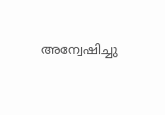അന്വേഷിച്ചു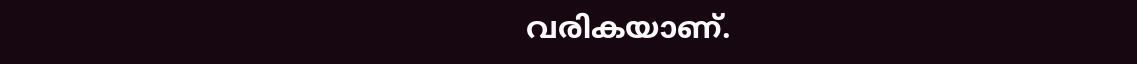വരികയാണ്.